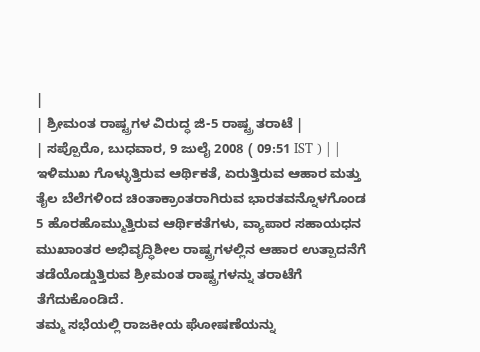|
| ಶ್ರೀಮಂತ ರಾಷ್ಟ್ರಗಳ ವಿರುದ್ಧ ಜಿ-5 ರಾಷ್ಟ್ರ ತರಾಟೆ |
| ಸಪ್ಪೊರೊ, ಬುಧವಾರ, 9 ಜುಲೈ 2008 ( 09:51 IST ) | |
ಇಳಿಮುಖ ಗೊಳ್ಳುತ್ತಿರುವ ಆರ್ಥಿಕತೆ, ಏರುತ್ತಿರುವ ಆಹಾರ ಮತ್ತು ತೈಲ ಬೆಲೆಗಳಿಂದ ಚಿಂತಾಕ್ರಾಂತರಾಗಿರುವ ಭಾರತವನ್ನೊಳಗೊಂಡ 5 ಹೊರಹೊಮ್ಮುತ್ತಿರುವ ಆರ್ಥಿಕತೆಗಳು, ವ್ಯಾಪಾರ ಸಹಾಯಧನ ಮುಖಾಂತರ ಅಭಿವೃದ್ಧಿಶೀಲ ರಾಷ್ಟ್ರಗಳಲ್ಲಿನ ಆಹಾರ ಉತ್ಪಾದನೆಗೆ ತಡೆಯೊಡ್ಡುತ್ತಿರುವ ಶ್ರೀಮಂತ ರಾಷ್ಟ್ರಗಳನ್ನು ತರಾಟೆಗೆ ತೆಗೆದುಕೊಂಡಿದೆ.
ತಮ್ಮ ಸಭೆಯಲ್ಲಿ ರಾಜಕೀಯ ಘೋಷಣೆಯನ್ನು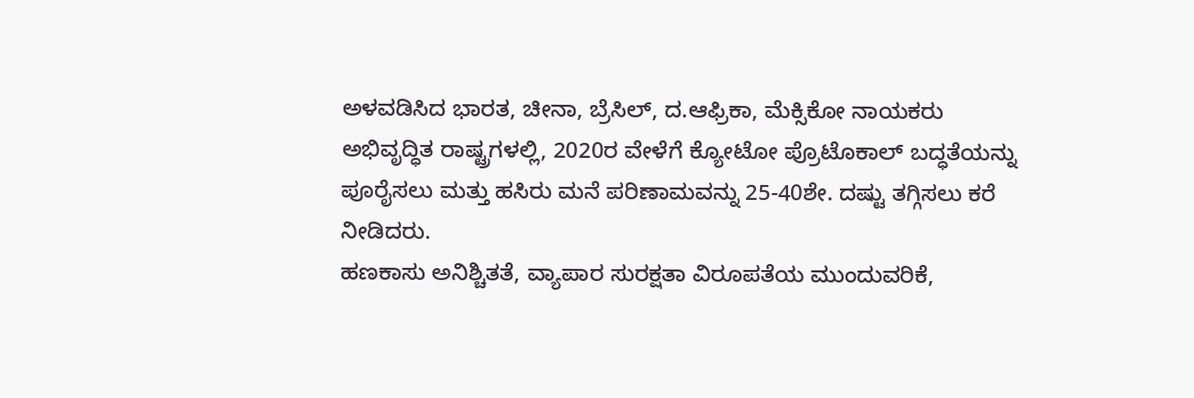ಅಳವಡಿಸಿದ ಭಾರತ, ಚೀನಾ, ಬ್ರೆಸಿಲ್, ದ.ಆಫ್ರಿಕಾ, ಮೆಕ್ಸಿಕೋ ನಾಯಕರು ಅಭಿವೃದ್ಧಿತ ರಾಷ್ಟ್ರಗಳಲ್ಲಿ, 2020ರ ವೇಳೆಗೆ ಕ್ಯೋಟೋ ಪ್ರೊಟೊಕಾಲ್ ಬದ್ಧತೆಯನ್ನು ಪೂರೈಸಲು ಮತ್ತು ಹಸಿರು ಮನೆ ಪರಿಣಾಮವನ್ನು 25-40ಶೇ. ದಷ್ಟು ತಗ್ಗಿಸಲು ಕರೆ ನೀಡಿದರು.
ಹಣಕಾಸು ಅನಿಶ್ಚಿತತೆ, ವ್ಯಾಪಾರ ಸುರಕ್ಷತಾ ವಿರೂಪತೆಯ ಮುಂದುವರಿಕೆ,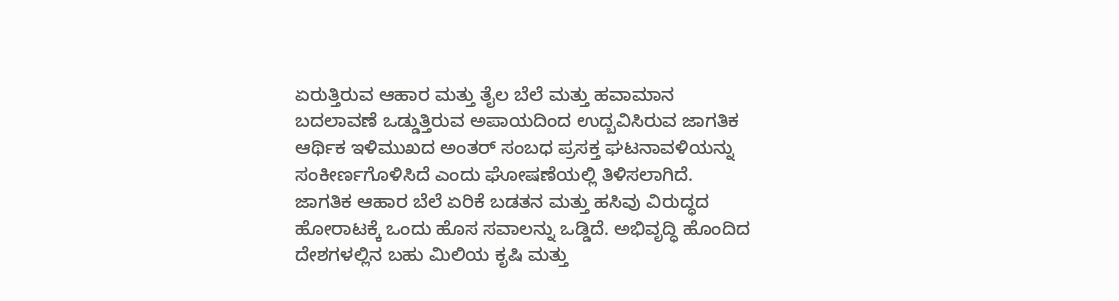ಏರುತ್ತಿರುವ ಆಹಾರ ಮತ್ತು ತೈಲ ಬೆಲೆ ಮತ್ತು ಹವಾಮಾನ ಬದಲಾವಣೆ ಒಡ್ಡುತ್ತಿರುವ ಅಪಾಯದಿಂದ ಉದ್ಬವಿಸಿರುವ ಜಾಗತಿಕ ಆರ್ಥಿಕ ಇಳಿಮುಖದ ಅಂತರ್ ಸಂಬಧ ಪ್ರಸಕ್ತ ಘಟನಾವಳಿಯನ್ನು ಸಂಕೀರ್ಣಗೊಳಿಸಿದೆ ಎಂದು ಘೋಷಣೆಯಲ್ಲಿ ತಿಳಿಸಲಾಗಿದೆ.
ಜಾಗತಿಕ ಆಹಾರ ಬೆಲೆ ಏರಿಕೆ ಬಡತನ ಮತ್ತು ಹಸಿವು ವಿರುದ್ಧದ ಹೋರಾಟಕ್ಕೆ ಒಂದು ಹೊಸ ಸವಾಲನ್ನು ಒಡ್ಡಿದೆ. ಅಭಿವೃದ್ಧಿ ಹೊಂದಿದ ದೇಶಗಳಲ್ಲಿನ ಬಹು ಮಿಲಿಯ ಕೃಷಿ ಮತ್ತು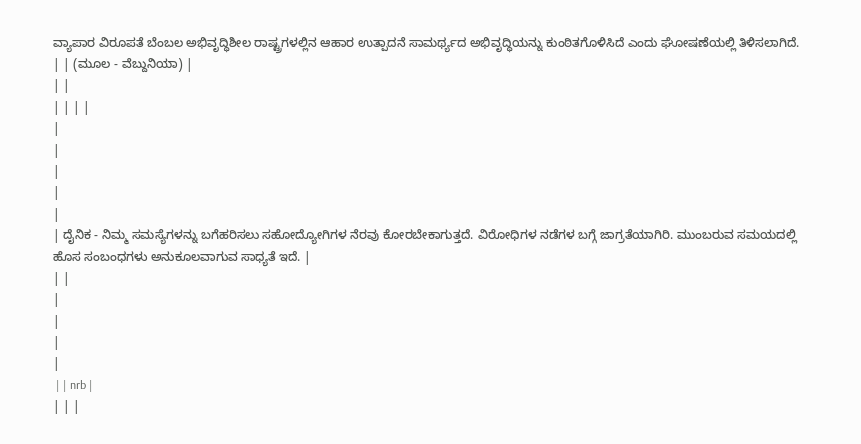ವ್ಯಾಪಾರ ವಿರೂಪತೆ ಬೆಂಬಲ ಅಭಿವೃದ್ಧಿಶೀಲ ರಾಷ್ಟ್ರಗಳಲ್ಲಿನ ಆಹಾರ ಉತ್ಪಾದನೆ ಸಾಮರ್ಥ್ಯದ ಅಭಿವೃದ್ಧಿಯನ್ನು ಕುಂಠಿತಗೊಳಿಸಿದೆ ಎಂದು ಘೋಷಣೆಯಲ್ಲಿ ತಿಳಿಸಲಾಗಿದೆ.
| | (ಮೂಲ - ವೆಬ್ದುನಿಯಾ) |
| |
| | | |
|
|
|
|
|
| ದೈನಿಕ - ನಿಮ್ಮ ಸಮಸ್ಯೆಗಳನ್ನು ಬಗೆಹರಿಸಲು ಸಹೋದ್ಯೋಗಿಗಳ ನೆರವು ಕೋರಬೇಕಾಗುತ್ತದೆ. ವಿರೋಧಿಗಳ ನಡೆಗಳ ಬಗ್ಗೆ ಜಾಗ್ರತೆಯಾಗಿರಿ. ಮುಂಬರುವ ಸಮಯದಲ್ಲಿ ಹೊಸ ಸಂಬಂಧಗಳು ಅನುಕೂಲವಾಗುವ ಸಾಧ್ಯತೆ ಇದೆ. |
| |
|
|
|
|
 | | nrb |
| | |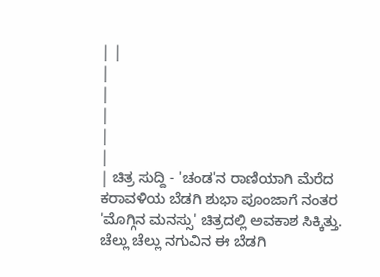| |
|
|
|
|
|
| ಚಿತ್ರ ಸುದ್ದಿ - 'ಚಂಡ'ನ ರಾಣಿಯಾಗಿ ಮೆರೆದ ಕರಾವಳಿಯ ಬೆಡಗಿ ಶುಭಾ ಪೂಂಜಾಗೆ ನಂತರ 'ಮೊಗ್ಗಿನ ಮನಸ್ಸು' ಚಿತ್ರದಲ್ಲಿ ಅವಕಾಶ ಸಿಕ್ಕಿತ್ತು. ಚೆಲ್ಲು ಚೆಲ್ಲು ನಗುವಿನ ಈ ಬೆಡಗಿ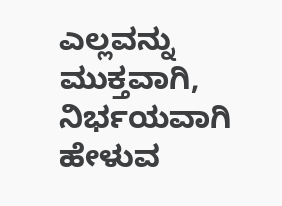ಎಲ್ಲವನ್ನು ಮುಕ್ತವಾಗಿ, ನಿರ್ಭಯವಾಗಿ ಹೇಳುವ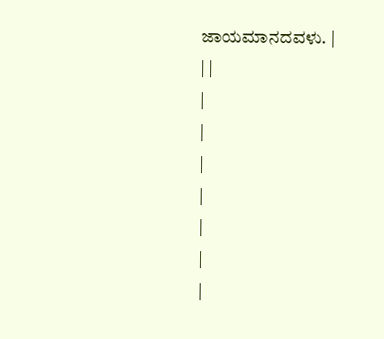ಜಾಯಮಾನದವಳು. |
| |
|
|
|
|
|
|
|